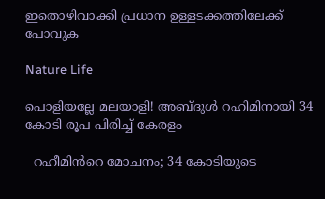ഇതൊഴിവാക്കി പ്രധാന ഉള്ളടക്കത്തിലേക്ക് പോവുക

Nature Life

പൊളിയല്ലേ മലയാളി! അബ്ദുൾ റഹിമിനായി 34 കോടി രൂപ പിരിച്ച് കേരളം

  റഹീമിൻറെ മോചനം; 34 കോടിയുടെ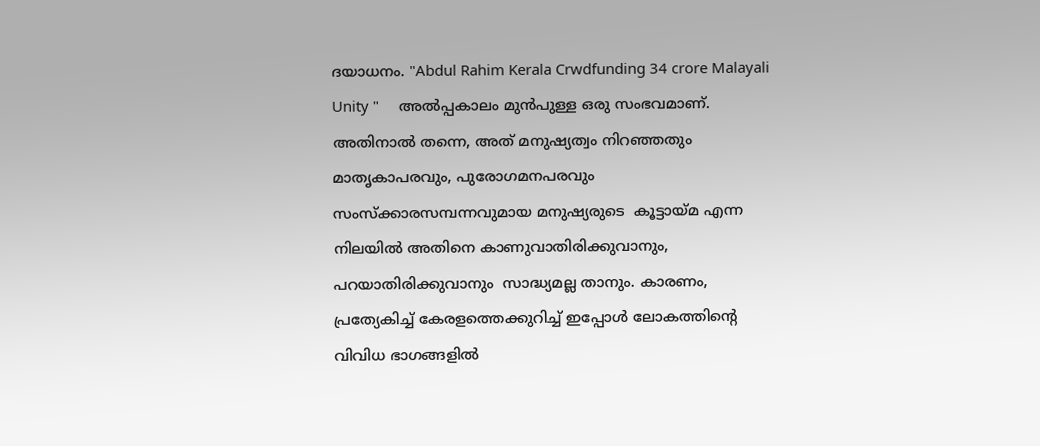ദയാധനം. "Abdul Rahim Kerala Crwdfunding 34 crore Malayali Unity "     അൽപ്പകാലം മുൻപുള്ള ഒരു സംഭവമാണ്.  അതിനാൽ തന്നെ, അത് മനുഷ്യത്വം നിറഞ്ഞതും മാതൃകാപരവും, പുരോഗമനപരവും സംസ്ക്കാരസമ്പന്നവുമായ മനുഷ്യരുടെ  കൂട്ടായ്മ എന്ന നിലയിൽ അതിനെ കാണുവാതിരിക്കുവാനും, പറയാതിരിക്കുവാനും  സാദ്ധ്യമല്ല താനും. കാരണം, പ്രത്യേകിച്ച് കേരളത്തെക്കുറിച്ച് ഇപ്പോൾ ലോകത്തിൻ്റെ വിവിധ ഭാഗങ്ങളിൽ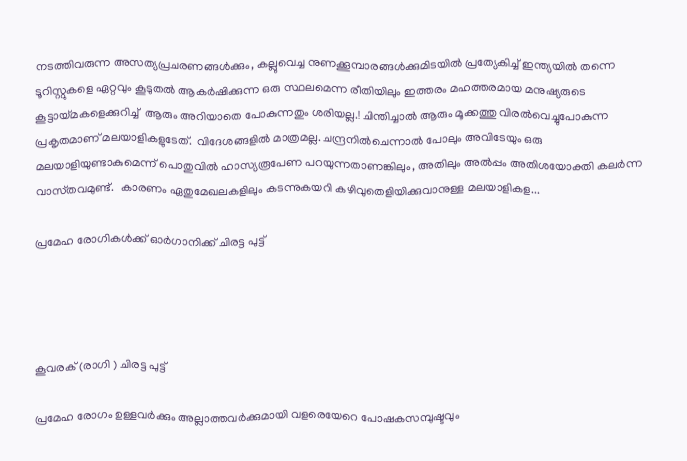നടത്തിവരുന്ന അസത്യപ്രചരണങ്ങൾക്കും, കല്ലുവെച്ച നുണക്കൂമ്പാരങ്ങൾക്കുമിടയിൽ പ്രത്യേകിച്ച് ഇന്ത്യയിൽ തന്നെ ടൂറിസ്റ്റുകളെ ഏറ്റവും കൂടുതൽ ആകർഷിക്കുന്ന ഒരു സ്ഥലമെന്ന രീതിയിലും ഇത്തരം മഹത്തരമായ മനുഷ്യരുടെ  കൂട്ടായ്മകളെക്കുറിച്ച്  ആരും അറിയാതെ പോകുന്നതും ശരിയല്ല.! ചിന്തിച്ചാൽ ആരും മൂക്കത്തു വിരൽവെച്ചുപോകുന്ന പ്രകൃതമാണ് മലയാളികളുടേത്.  വിദേശങ്ങളിൽ മാത്രമല്ല. ചന്ദ്രനിൽചെന്നാൽ പോലും അവിടേയും ഒരു മലയാളിയുണ്ടാകുമെന്ന് പൊതുവിൽ ഹാസ്യരൂപേണ പറയുന്നതാണങ്കിലും, അതിലും അൽപ്പം അതിശയോക്തി കലർന്ന വാസ്‌തവമുണ്ട്.  കാരണം ഏതുമേഖലകളിലും കടന്നുകയറി കഴിവുതെളിയിക്കുവാനുള്ള മലയാളികള...

പ്രമേഹ രോഗികൾക്ക് ഓർഗാനിക്ക് ചിരട്ട പുട്ട്




കൂവരക് (രാഗി ) ചിരട്ട പുട്ട്

പ്രമേഹ രോഗം ഉള്ളവർക്കും അല്ലാത്തവർക്കുമായി വളരെയേറെ പോഷകസമ്പുഷ്ടവും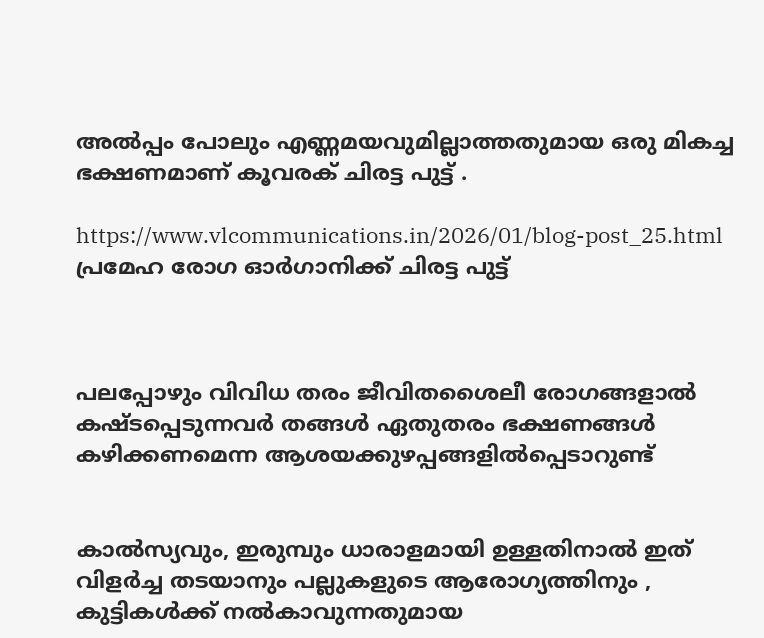അൽപ്പം പോലും എണ്ണമയവുമില്ലാത്തതുമായ ഒരു മികച്ച ഭക്ഷണമാണ് കൂവരക് ചിരട്ട പുട്ട് .

https://www.vlcommunications.in/2026/01/blog-post_25.html
പ്രമേഹ രോഗ ഓർഗാനിക്ക് ചിരട്ട പുട്ട്



പലപ്പോഴും വിവിധ തരം ജീവിതശൈലീ രോഗങ്ങളാൽ കഷ്ടപ്പെടുന്നവർ തങ്ങൾ ഏതുതരം ഭക്ഷണങ്ങൾ കഴിക്കണമെന്ന ആശയക്കുഴപ്പങ്ങളിൽപ്പെടാറുണ്ട്


കാൽസ്യവും, ഇരുമ്പും ധാരാളമായി ഉള്ളതിനാൽ ഇത് വിളർച്ച തടയാനും പല്ലുകളുടെ ആരോഗ്യത്തിനും , കുട്ടികൾക്ക് നൽകാവുന്നതുമായ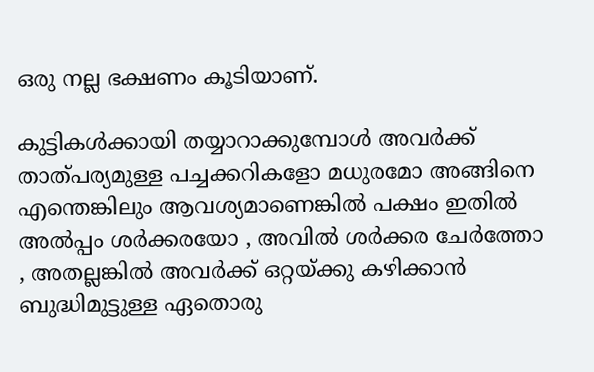ഒരു നല്ല ഭക്ഷണം കൂടിയാണ്.

കുട്ടികൾക്കായി തയ്യാറാക്കുമ്പോൾ അവർക്ക് താത്പര്യമുള്ള പച്ചക്കറികളോ മധുരമോ അങ്ങിനെ എന്തെങ്കിലും ആവശ്യമാണെങ്കിൽ പക്ഷം ഇതിൽ അൽപ്പം ശർക്കരയോ , അവിൽ ശർക്കര ചേർത്തോ , അതല്ലങ്കിൽ അവർക്ക് ഒറ്റയ്ക്കു കഴിക്കാൻ ബുദ്ധിമുട്ടുള്ള ഏതൊരു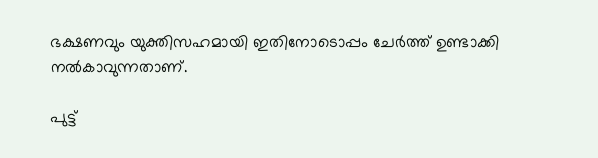ഭക്ഷണവും യുക്തിസഹമായി ഇതിനോടൊപ്പം ചേർത്ത് ഉണ്ടാക്കി നൽകാവുന്നതാണ്.

പുട്ട്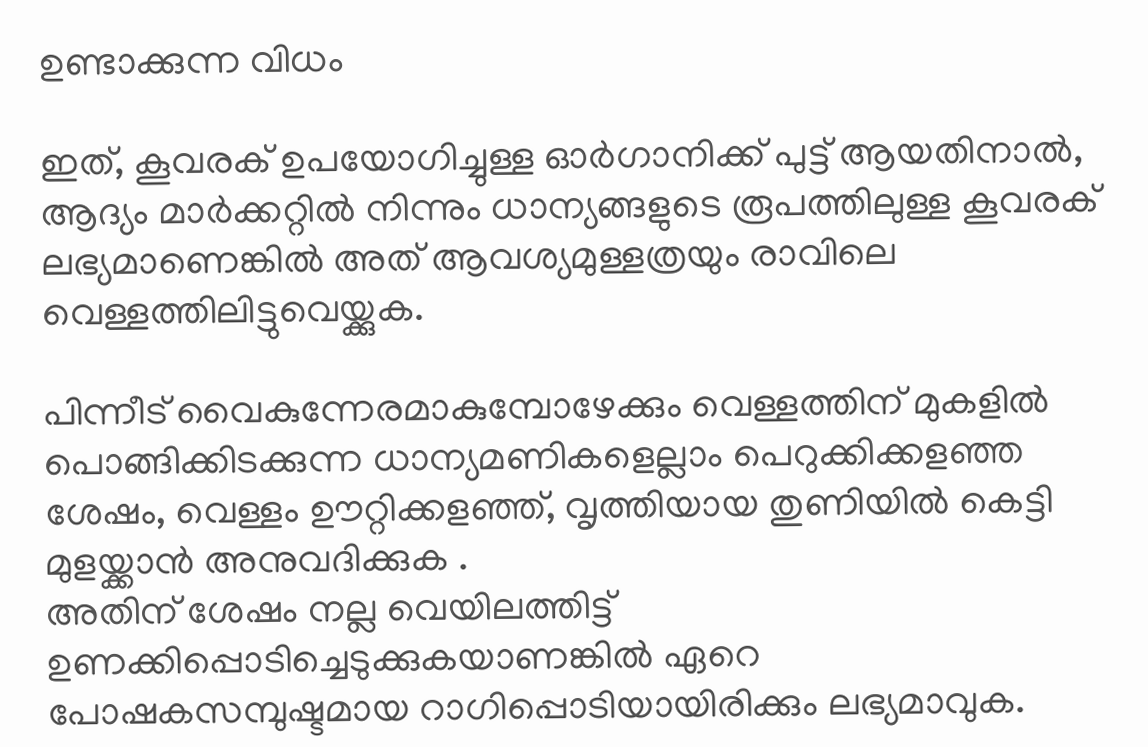ഉണ്ടാക്കുന്ന വിധം

ഇത്, കൂവരക് ഉപയോഗിച്ചുള്ള ഓർഗാനിക്ക് പുട്ട് ആയതിനാൽ, ആദ്യം മാർക്കറ്റിൽ നിന്നും ധാന്യങ്ങളുടെ രൂപത്തിലുള്ള കൂവരക് ലഭ്യമാണെങ്കിൽ അത് ആവശ്യമുള്ളത്രയും രാവിലെ വെള്ളത്തിലിട്ടുവെയ്ക്കുക.

പിന്നീട് വൈകുന്നേരമാകുമ്പോഴേക്കും വെള്ളത്തിന് മുകളിൽ പൊങ്ങിക്കിടക്കുന്ന ധാന്യമണികളെല്ലാം പെറുക്കിക്കളഞ്ഞ ശേഷം, വെള്ളം ഊറ്റിക്കളഞ്ഞ്, വൃത്തിയായ തുണിയിൽ കെട്ടി മുളയ്ക്കാൻ അനുവദിക്കുക .
അതിന് ശേഷം നല്ല വെയിലത്തിട്ട് ഉണക്കിപ്പൊടിച്ചെടുക്കുകയാണങ്കിൽ ഏറെ പോഷകസമ്പുഷ്ടമായ റാഗിപ്പൊടിയായിരിക്കും ലഭ്യമാവുക.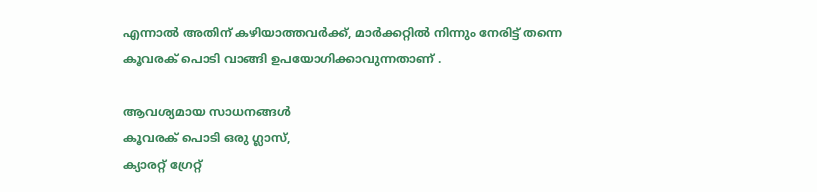എന്നാൽ അതിന് കഴിയാത്തവർക്ക്, മാർക്കറ്റിൽ നിന്നും നേരിട്ട് തന്നെ കൂവരക് പൊടി വാങ്ങി ഉപയോഗിക്കാവുന്നതാണ് .

ആവശ്യമായ സാധനങ്ങൾ
കൂവരക് പൊടി ഒരു ഗ്ലാസ്,
ക്യാരറ്റ് ഗ്രേറ്റ്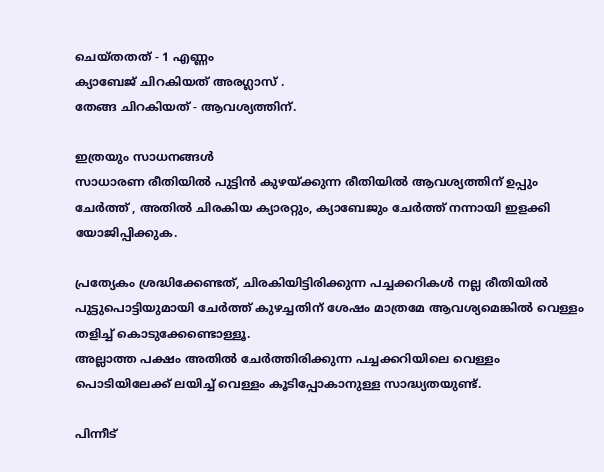ചെയ്തതത് - 1 എണ്ണം
ക്യാബേജ് ചിറകിയത് അരഗ്ലാസ് .
തേങ്ങ ചിറകിയത് - ആവശ്യത്തിന്.

ഇത്രയും സാധനങ്ങൾ
സാധാരണ രീതിയിൽ പുട്ടിൻ കുഴയ്ക്കുന്ന രീതിയിൽ ആവശ്യത്തിന് ഉപ്പും ചേർത്ത് , അതിൽ ചിരകിയ ക്യാരറ്റും, ക്യാബേജും ചേർത്ത് നന്നായി ഇളക്കി യോജിപ്പിക്കുക.

പ്രത്യേകം ശ്രദ്ധിക്കേണ്ടത്, ചിരകിയിട്ടിരിക്കുന്ന പച്ചക്കറികൾ നല്ല രീതിയിൽ പുട്ടുപൊട്ടിയുമായി ചേർത്ത് കുഴച്ചതിന് ശേഷം മാത്രമേ ആവശ്യമെങ്കിൽ വെള്ളം തളിച്ച് കൊടുക്കേണ്ടൊള്ളൂ.
അല്ലാത്ത പക്ഷം അതിൽ ചേർത്തിരിക്കുന്ന പച്ചക്കറിയിലെ വെള്ളം പൊടിയിലേക്ക് ലയിച്ച് വെള്ളം കൂടിപ്പോകാനുള്ള സാദ്ധ്യതയുണ്ട്.

പിന്നീട്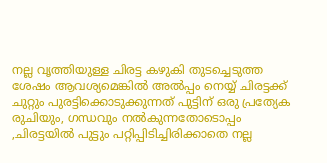നല്ല വൃത്തിയുള്ള ചിരട്ട കഴുകി തുടച്ചെടുത്ത ശേഷം ആവശ്യമെങ്കിൽ അൽപ്പം നെയ്യ് ചിരട്ടക്ക് ചുറ്റും പുരട്ടിക്കൊടുക്കുന്നത് പുട്ടിന് ഒരു പ്രത്യേക രുചിയും, ഗന്ധവും നൽകുന്നതോടൊപ്പം ,ചിരട്ടയിൽ പുട്ടും പറ്റിപ്പിടിച്ചിരിക്കാതെ നല്ല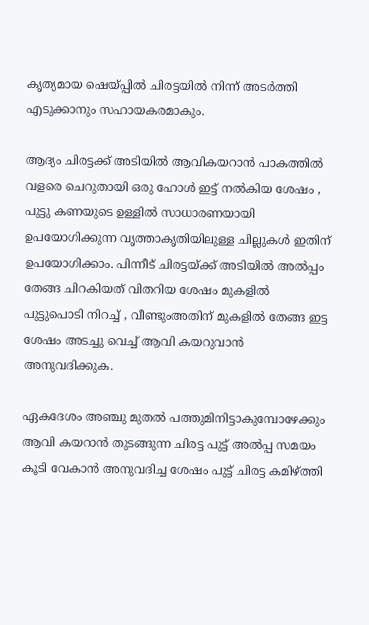കൃത്യമായ ഷെയ്പ്പിൽ ചിരട്ടയിൽ നിന്ന് അടർത്തി എടുക്കാനും സഹായകരമാകും.

ആദ്യം ചിരട്ടക്ക് അടിയിൽ ആവികയറാൻ പാകത്തിൽ വളരെ ചെറുതായി ഒരു ഹോൾ ഇട്ട് നൽകിയ ശേഷം , പുട്ടു കണയുടെ ഉള്ളിൽ സാധാരണയായി ഉപയോഗിക്കുന്ന വൃത്താകൃതിയിലുള്ള ചില്ലുകൾ ഇതിന് ഉപയോഗിക്കാം. പിന്നീട് ചിരട്ടയ്ക്ക് അടിയിൽ അൽപ്പം തേങ്ങ ചിറകിയത് വിതറിയ ശേഷം മുകളിൽ പുട്ടുപൊടി നിറച്ച് , വീണ്ടുംഅതിന് മുകളിൽ തേങ്ങ ഇട്ട ശേഷം അടച്ചു വെച്ച് ആവി കയറുവാൻ അനുവദിക്കുക.

ഏകദേശം അഞ്ചു മുതൽ പത്തുമിനിട്ടാകുമ്പോഴേക്കും ആവി കയറാൻ തുടങ്ങുന്ന ചിരട്ട പുട്ട് അൽപ്പ സമയം കൂടി വേകാൻ അനുവദിച്ച ശേഷം പുട്ട് ചിരട്ട കമിഴ്ത്തി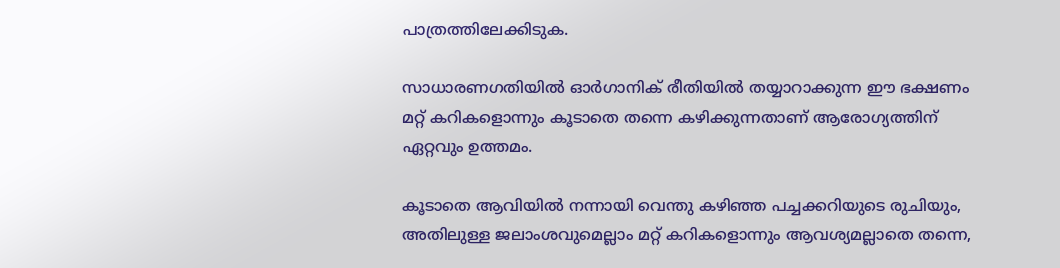പാത്രത്തിലേക്കിടുക.

സാധാരണഗതിയിൽ ഓർഗാനിക് രീതിയിൽ തയ്യാറാക്കുന്ന ഈ ഭക്ഷണം മറ്റ് കറികളൊന്നും കൂടാതെ തന്നെ കഴിക്കുന്നതാണ് ആരോഗ്യത്തിന് ഏറ്റവും ഉത്തമം.

കൂടാതെ ആവിയിൽ നന്നായി വെന്തു കഴിഞ്ഞ പച്ചക്കറിയുടെ രുചിയും, അതിലുള്ള ജലാംശവുമെല്ലാം മറ്റ് കറികളൊന്നും ആവശ്യമല്ലാതെ തന്നെ,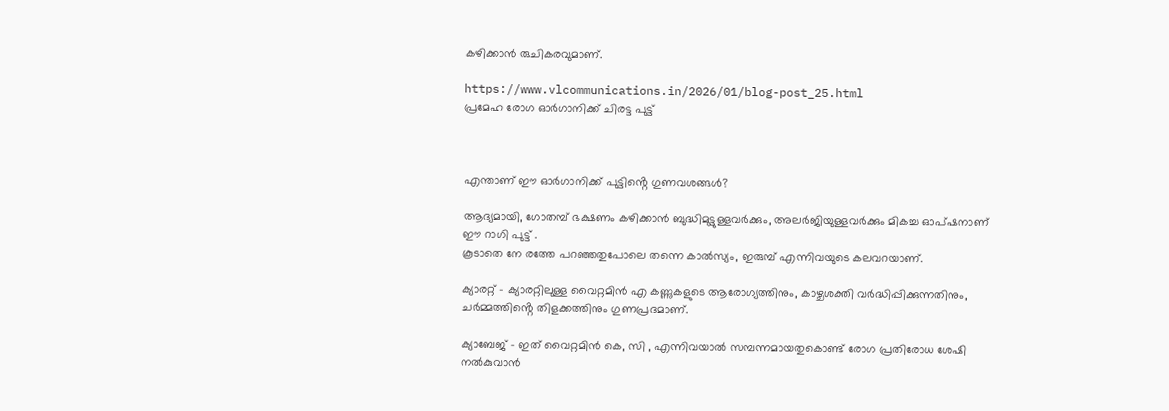കഴിക്കാൻ രുചികരവുമാണ്.

https://www.vlcommunications.in/2026/01/blog-post_25.html
പ്രമേഹ രോഗ ഓർഗാനിക്ക് ചിരട്ട പുട്ട്



എന്താണ് ഈ ഓർഗാനിക്ക് പുട്ടിൻ്റെ ഗുണവശങ്ങൾ?

ആദ്യമായി, ഗോതമ്പ് ഭക്ഷണം കഴിക്കാൻ ബുദ്ധിമുട്ടുള്ളവർക്കും, അലർജിയുള്ളവർക്കും മികച്ച ഓപ്ഷനാണ് ഈ റാഗി പുട്ട് .
കൂടാതെ നേ രത്തേ പറഞ്ഞതുപോലെ തന്നെ കാൽസ്യം, ഇരുമ്പ് എന്നിവയുടെ കലവറയാണ്.

ക്യാരറ്റ് - ക്യാരറ്റിലുള്ള വൈറ്റമിൻ എ കണ്ണുകളുടെ ആരോഗ്യത്തിനും, കാഴ്ചശക്തി വർദ്ധിപ്പിക്കുന്നതിനും, ചർമ്മത്തിൻ്റെ തിളക്കത്തിനും ഗുണപ്രദമാണ്.

ക്യാബേജ് - ഇത് വൈറ്റമിൻ കെ, സി , എന്നിവയാൽ സമ്പന്നമായതുകൊണ്ട് രോഗ പ്രതിരോധ ശേഷി നൽകുവാൻ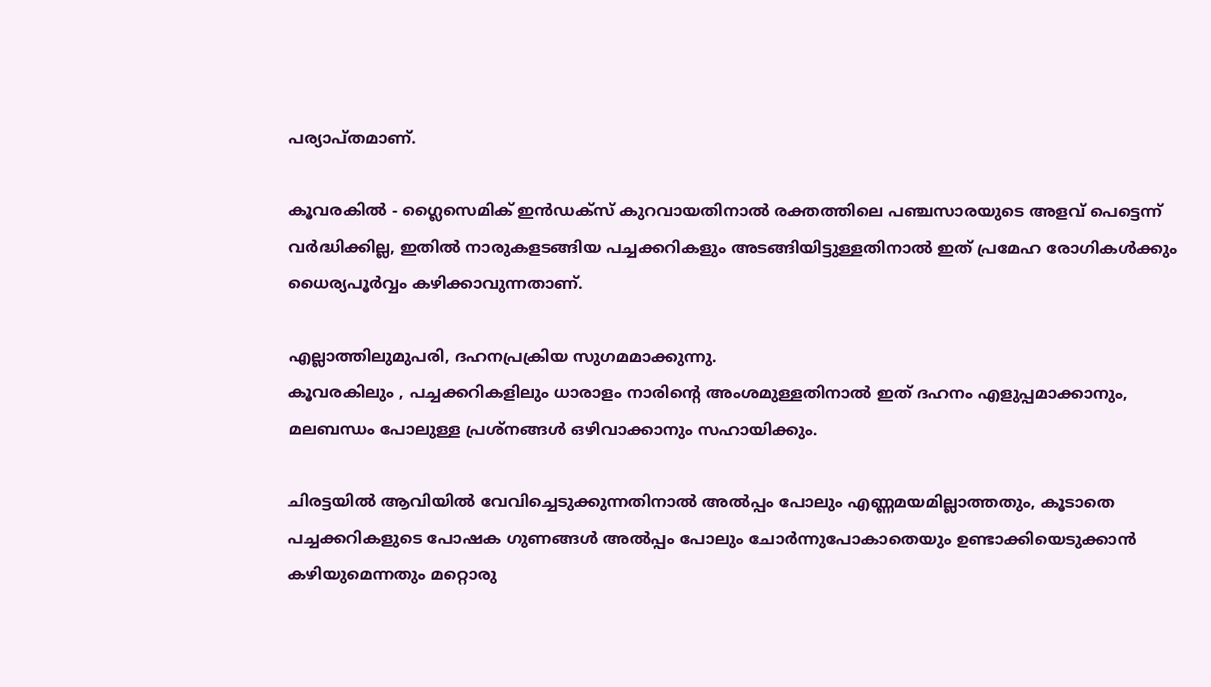പര്യാപ്തമാണ്.

കൂവരകിൽ - ഗ്ലൈസെമിക് ഇൻഡക്സ് കുറവായതിനാൽ രക്തത്തിലെ പഞ്ചസാരയുടെ അളവ് പെട്ടെന്ന് വർദ്ധിക്കില്ല, ഇതിൽ നാരുകളടങ്ങിയ പച്ചക്കറികളും അടങ്ങിയിട്ടുള്ളതിനാൽ ഇത് പ്രമേഹ രോഗികൾക്കും ധൈര്യപൂർവ്വം കഴിക്കാവുന്നതാണ്.

എല്ലാത്തിലുമുപരി, ദഹനപ്രക്രിയ സുഗമമാക്കുന്നു.
കൂവരകിലും , പച്ചക്കറികളിലും ധാരാളം നാരിൻ്റെ അംശമുള്ളതിനാൽ ഇത് ദഹനം എളുപ്പമാക്കാനും, മലബന്ധം പോലുള്ള പ്രശ്നങ്ങൾ ഒഴിവാക്കാനും സഹായിക്കും.

ചിരട്ടയിൽ ആവിയിൽ വേവിച്ചെടുക്കുന്നതിനാൽ അൽപ്പം പോലും എണ്ണമയമില്ലാത്തതും, കൂടാതെ പച്ചക്കറികളുടെ പോഷക ഗുണങ്ങൾ അൽപ്പം പോലും ചോർന്നുപോകാതെയും ഉണ്ടാക്കിയെടുക്കാൻ കഴിയുമെന്നതും മറ്റൊരു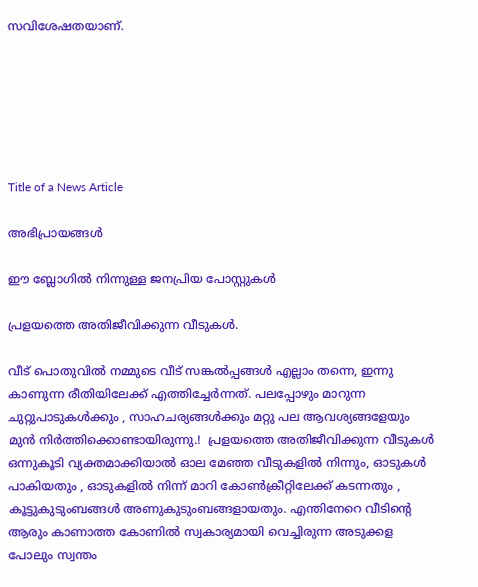സവിശേഷതയാണ്.






Title of a News Article

അഭിപ്രായങ്ങള്‍

ഈ ബ്ലോഗിൽ നിന്നുള്ള ജനപ്രിയ പോസ്റ്റുകള്‍‌

പ്രളയത്തെ അതിജീവിക്കുന്ന വീടുകൾ.

വീട് പൊതുവിൽ നമ്മുടെ വീട് സങ്കൽപ്പങ്ങൾ എല്ലാം തന്നെ, ഇന്നു കാണുന്ന രീതിയിലേക്ക് എത്തിച്ചേർന്നത്. പലപ്പോഴും മാറുന്ന ചുറ്റുപാടുകൾക്കും , സാഹചര്യങ്ങൾക്കും മറ്റു പല ആവശ്യങ്ങളേയും  മുൻ നിർത്തിക്കൊണ്ടായിരുന്നു.!  പ്രളയത്തെ അതിജീവിക്കുന്ന വീടുകൾ ഒന്നുകൂടി വ്യക്തമാക്കിയാൽ ഓല മേഞ്ഞ വീടുകളിൽ നിന്നും, ഓടുകൾ പാകിയതും , ഓടുകളിൽ നിന്ന് മാറി കോൺക്രീറ്റിലേക്ക് കടന്നതും , കൂട്ടുകുടുംബങ്ങൾ അണുകുടുംബങ്ങളായതും. എന്തിനേറെ വീടിൻ്റെ ആരും കാണാത്ത കോണിൽ സ്വകാര്യമായി വെച്ചിരുന്ന അടുക്കള പോലും സ്വന്തം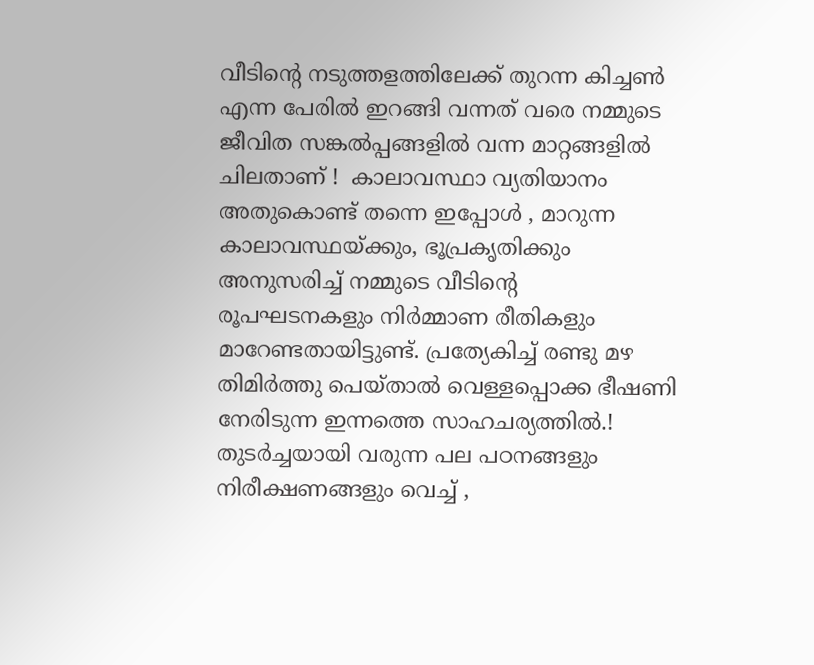വീടിൻ്റെ നടുത്തളത്തിലേക്ക് തുറന്ന കിച്ചൺ എന്ന പേരിൽ ഇറങ്ങി വന്നത് വരെ നമ്മുടെ ജീവിത സങ്കൽപ്പങ്ങളിൽ വന്ന മാറ്റങ്ങളിൽ ചിലതാണ് !  കാലാവസ്ഥാ വ്യതിയാനം അതുകൊണ്ട് തന്നെ ഇപ്പോൾ , മാറുന്ന കാലാവസ്ഥയ്ക്കും, ഭൂപ്രകൃതിക്കും അനുസരിച്ച് നമ്മുടെ വീടിൻ്റെ രൂപഘടനകളും നിർമ്മാണ രീതികളും മാറേണ്ടതായിട്ടുണ്ട്. പ്രത്യേകിച്ച് രണ്ടു മഴ തിമിർത്തു പെയ്താൽ വെള്ളപ്പൊക്ക ഭീഷണി നേരിടുന്ന ഇന്നത്തെ സാഹചര്യത്തിൽ.! തുടർച്ചയായി വരുന്ന പല പഠനങ്ങളും നിരീക്ഷണങ്ങളും വെച്ച് ,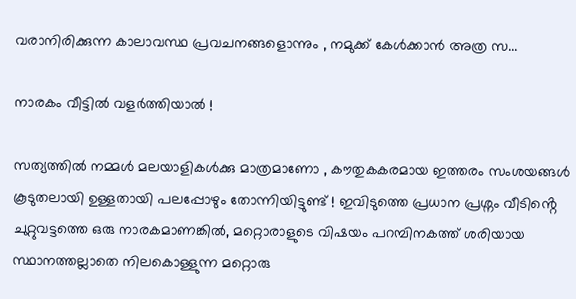വരാനിരിക്കുന്ന കാലാവസ്ഥ പ്രവചനങ്ങളൊന്നും , നമുക്ക് കേൾക്കാൻ അത്ര സ...

നാരകം വീട്ടിൽ വളർത്തിയാൽ !

സത്യത്തിൽ നമ്മൾ മലയാളികൾക്കു മാത്രമാണോ , കൗതുകകരമായ ഇത്തരം സംശയങ്ങൾ കൂടുതലായി ഉള്ളതായി പലപ്പോഴും തോന്നിയിട്ടുണ്ട് ! ഇവിടുത്തെ പ്രധാന പ്രശ്നം വീടിൻ്റെ ചുറ്റുവട്ടത്തെ ഒരു നാരകമാണങ്കിൽ, മറ്റൊരാളുടെ വിഷയം പറമ്പിനകത്ത് ശരിയായ സ്ഥാനത്തല്ലാതെ നിലകൊള്ളുന്ന മറ്റൊരു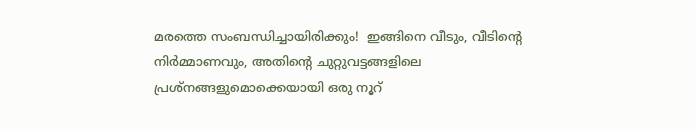മരത്തെ സംബന്ധിച്ചായിരിക്കും!  ഇങ്ങിനെ വീടും, വീടിൻ്റെ നിർമ്മാണവും, അതിൻ്റെ ചുറ്റുവട്ടങ്ങളിലെ പ്രശ്‌നങ്ങളുമൊക്കെയായി ഒരു നൂറ്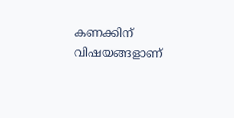കണക്കിന് വിഷയങ്ങളാണ്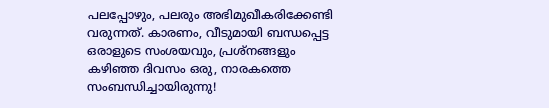പലപ്പോഴും, പലരും അഭിമുഖീകരിക്കേണ്ടി വരുന്നത്. കാരണം, വീടുമായി ബന്ധപ്പെട്ട ഒരാളുടെ സംശയവും, പ്രശ്നങ്ങളും കഴിഞ്ഞ ദിവസം ഒരു, നാരകത്തെ സംബന്ധിച്ചായിരുന്നു!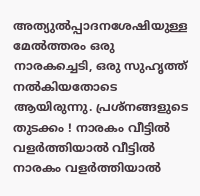അത്യുൽപ്പാദനശേഷിയുള്ള മേൽത്തരം ഒരു നാരകച്ചെടി, ഒരു സുഹൃത്ത് നൽകിയതോടെ ആയിരുന്നു. പ്രശ്നങ്ങളുടെ തുടക്കം ! നാരകം വീട്ടിൽ വളർത്തിയാൽ വീട്ടിൽ നാരകം വളർത്തിയാൽ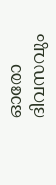ഓരോ ദിവസവും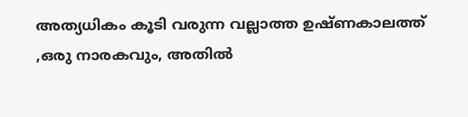അത്യധികം കൂടി വരുന്ന വല്ലാത്ത ഉഷ്ണകാലത്ത് ,ഒരു നാരകവും, അതിൽ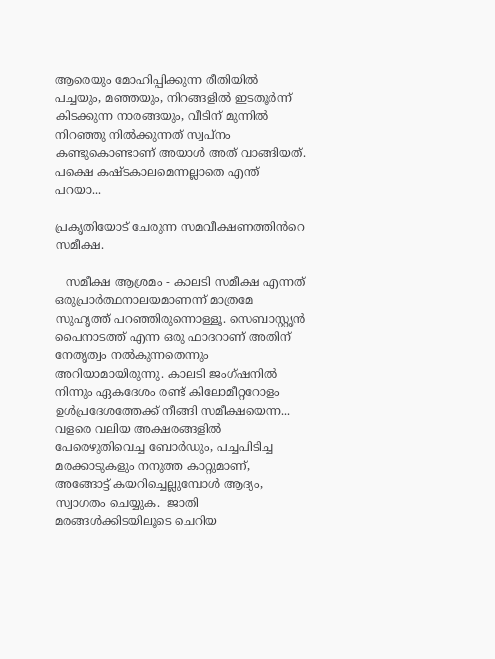ആരെയും മോഹിപ്പിക്കുന്ന രീതിയിൽ പച്ചയും, മഞ്ഞയും, നിറങ്ങളിൽ ഇടതൂർന്ന് കിടക്കുന്ന നാരങ്ങയും, വീടിന് മുന്നിൽ നിറഞ്ഞു നിൽക്കുന്നത് സ്വപ്നം കണ്ടുകൊണ്ടാണ് അയാൾ അത് വാങ്ങിയത്. പക്ഷെ കഷ്ടകാലമെന്നല്ലാതെ എന്ത് പറയാ...

പ്രകൃതിയോട് ചേരുന്ന സമവീക്ഷണത്തിൻറെ സമീക്ഷ.

   സമീക്ഷ ആശ്രമം - കാലടി സമീക്ഷ എന്നത് ഒരുപ്രാർത്ഥനാലയമാണന്ന് മാത്രമേ സുഹൃത്ത് പറഞ്ഞിരുന്നൊള്ളൂ. സെബാസ്റ്റൃൻ പൈനാടത്ത് എന്ന ഒരു ഫാദറാണ് അതിന് നേതൃത്വം നൽകുന്നതെന്നും അറിയാമായിരുന്നു. കാലടി ജംഗ്ഷനിൽ നിന്നും ഏകദേശം രണ്ട് കിലോമീറ്ററോളം ഉൾപ്രദേശത്തേക്ക് നീങ്ങി സമീക്ഷയെന്ന... വളരെ വലിയ അക്ഷരങ്ങളിൽ പേരെഴുതിവെച്ച ബോർഡും, പച്ചപിടിച്ച മരക്കാടുകളും നനുത്ത കാറ്റുമാണ്, അങ്ങോട്ട് കയറിച്ചെല്ലുമ്പോൾ ആദ്യം, സ്വാഗതം ചെയ്യുക.  ജാതി മരങ്ങൾക്കിടയിലൂടെ ചെറിയ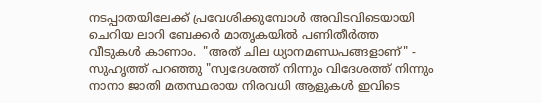നടപ്പാതയിലേക്ക് പ്രവേശിക്കുമ്പോൾ അവിടവിടെയായി ചെറിയ ലാറി ബേക്കർ മാതൃകയിൽ പണിതീർത്ത വീടുകൾ കാണാം.  "അത് ചില ധ്യാനമണ്ഡപങ്ങളാണ്" - സുഹൃത്ത് പറഞ്ഞു "സ്വദേശത്ത് നിന്നും വിദേശത്ത് നിന്നും  നാനാ ജാതി മതസ്ഥരായ നിരവധി ആളുകൾ ഇവിടെ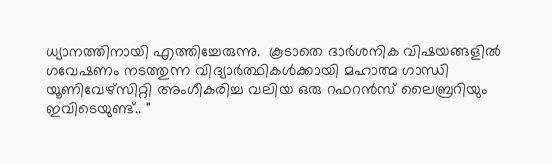ധ്യാനത്തിനായി എത്തിച്ചേരുന്നു.  കൂടാതെ ദാർശനിക വിഷയങ്ങളിൽ ഗവേഷണം നടത്തുന്ന വിദ്യാർത്ഥികൾക്കായി മഹാത്മ ഗാന്ധി യൂണിവേഴ്സിറ്റി അംഗീകരിച്ച വലിയ ഒരു റഫറൻസ് ലൈബ്രറിയും ഇവിടെയുണ്ട്.. "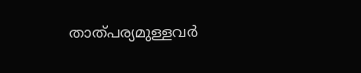താത്പര്യമുള്ളവർ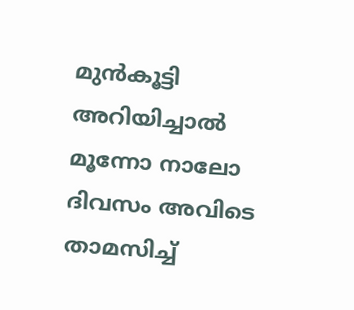മുൻകൂട്ടി അറിയിച്ചാൽ മൂന്നോ നാലോ ദിവസം അവിടെ താമസിച്ച്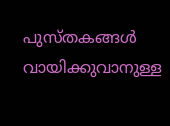പുസ്തകങ്ങൾ വായിക്കുവാനുള്ള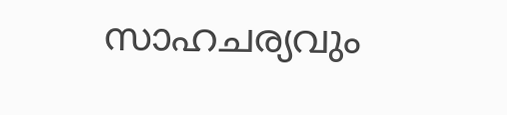സാഹചര്യവും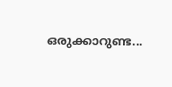ഒരുക്കാറുണ്ട...